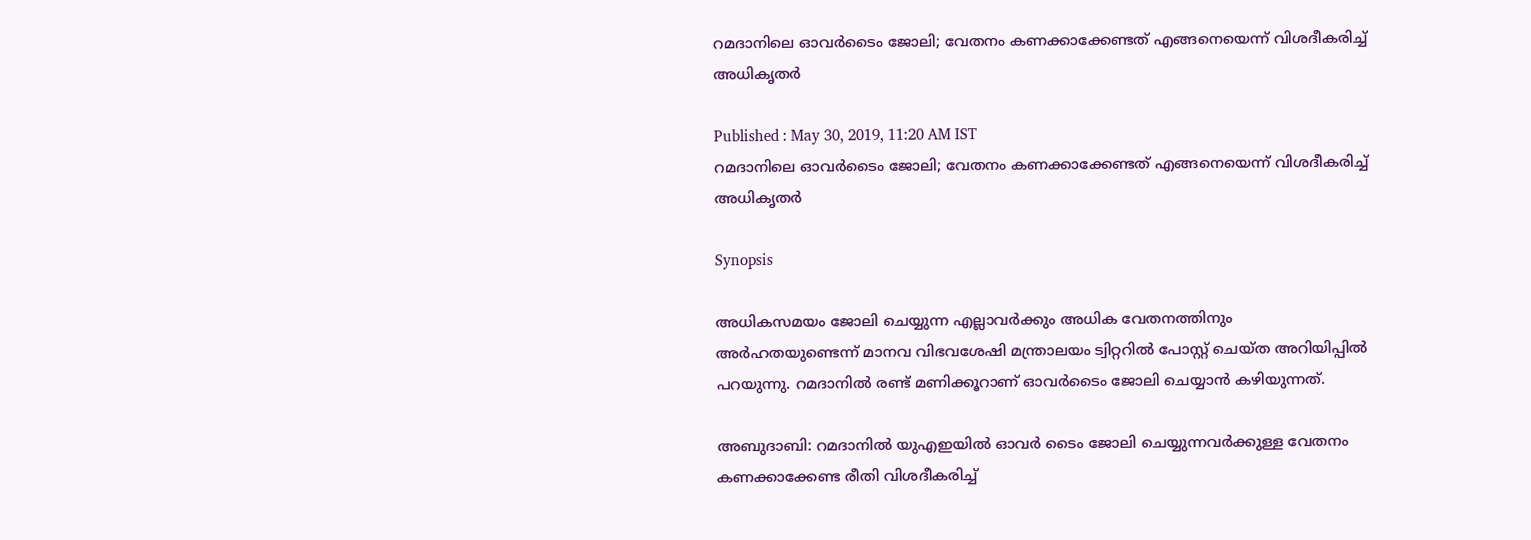റമദാനിലെ ഓവര്‍ടൈം ജോലി; വേതനം കണക്കാക്കേണ്ടത് എങ്ങനെയെന്ന് വിശദീകരിച്ച് അധികൃതര്‍

Published : May 30, 2019, 11:20 AM IST
റമദാനിലെ ഓവര്‍ടൈം ജോലി; വേതനം കണക്കാക്കേണ്ടത് എങ്ങനെയെന്ന് വിശദീകരിച്ച് അധികൃതര്‍

Synopsis

അധികസമയം ജോലി ചെയ്യുന്ന എല്ലാവര്‍ക്കും അധിക വേതനത്തിനും അര്‍ഹതയുണ്ടെന്ന് മാനവ വിഭവശേഷി മന്ത്രാലയം ട്വിറ്ററില്‍ പോസ്റ്റ് ചെയ്ത അറിയിപ്പില്‍ പറയുന്നു. റമദാനില്‍ രണ്ട് മണിക്കൂറാണ് ഓവര്‍ടൈം ജോലി ചെയ്യാന്‍ കഴിയുന്നത്.

അബുദാബി: റമദാനില്‍ യുഎഇയില്‍ ഓവര്‍ ടൈം ജോലി ചെയ്യുന്നവര്‍ക്കുള്ള വേതനം കണക്കാക്കേണ്ട രീതി വിശദീകരിച്ച്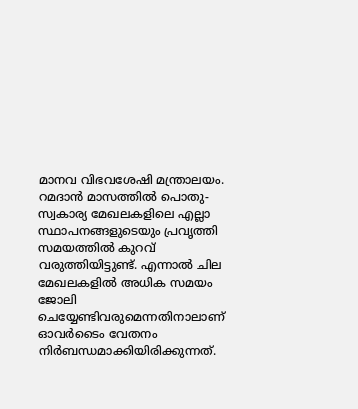മാനവ വിഭവശേഷി മന്ത്രാലയം. റമദാന്‍ മാസത്തില്‍ പൊതു-സ്വകാര്യ മേഖലകളിലെ എല്ലാ സ്ഥാപനങ്ങളുടെയും പ്രവൃത്തി സമയത്തില്‍ കുറവ് വരുത്തിയിട്ടുണ്ട്. എന്നാല്‍ ചില മേഖലകളില്‍ അധിക സമയം ജോലി ചെയ്യേണ്ടിവരുമെന്നതിനാലാണ് ഓവര്‍ടൈം വേതനം നിര്‍ബന്ധമാക്കിയിരിക്കുന്നത്.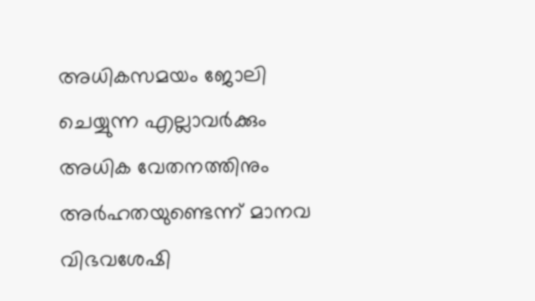അധികസമയം ജോലി ചെയ്യുന്ന എല്ലാവര്‍ക്കും അധിക വേതനത്തിനും അര്‍ഹതയുണ്ടെന്ന് മാനവ വിഭവശേഷി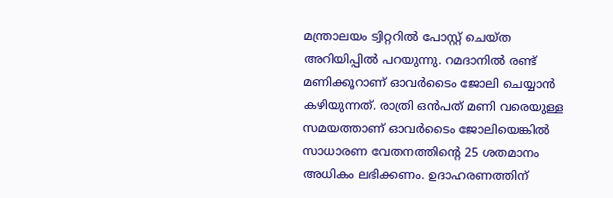മന്ത്രാലയം ട്വിറ്ററില്‍ പോസ്റ്റ് ചെയ്ത അറിയിപ്പില്‍ പറയുന്നു. റമദാനില്‍ രണ്ട് മണിക്കൂറാണ് ഓവര്‍ടൈം ജോലി ചെയ്യാന്‍ കഴിയുന്നത്. രാത്രി ഒന്‍പത് മണി വരെയുള്ള സമയത്താണ് ഓവര്‍ടൈം ജോലിയെങ്കില്‍ സാധാരണ വേതനത്തിന്റെ 25 ശതമാനം അധികം ലഭിക്കണം. ഉദാഹരണത്തിന്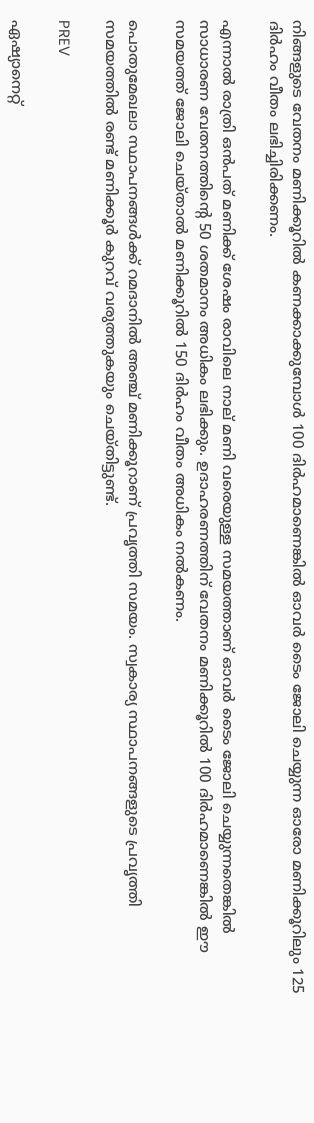നിങ്ങളുടെ വേതനം മണിക്കൂറില്‍ കണക്കാക്കുമ്പോള്‍ 100 ദിര്‍ഹമാണെങ്കില്‍ ഓവര്‍ ടൈം ജോലി ചെയ്യുന്ന ഓരോ മണിക്കൂറിലും 125 ദിര്‍ഹം വീതം ലഭിച്ചിരിക്കണം.

എന്നാല്‍ രാത്രി ഒന്‍പത് മണിക്ക് ശേഷം രാവിലെ നാല് മണി വരെയുള്ള സമയത്താണ് ഓവര്‍ ടൈം ജോലി ചെയ്യുന്നതെങ്കില്‍ സാധാരണ വേതനത്തിന്റെ 50 ശതമാനം അധികം ലഭിക്കും. ഉദാഹരണത്തിന് വേതനം മണിക്കൂറില്‍ 100 ദിര്‍ഹമാണെങ്കില്‍ ഈ സമയത്ത് ജോലി ചെയ്താല്‍ മണിക്കൂറില്‍ 150 ദിര്‍ഹം വീതം അധികം നല്‍കണം.

പൊതുമേഖലാ സ്ഥാപനങ്ങള്‍ക്ക് റമദാനില്‍ അഞ്ച് മണിക്കൂറാണ് പ്രവൃത്തി സമയം. സ്വകാര്യ സ്ഥാപനങ്ങളുടെ പ്രവൃത്തി സമയത്തില്‍ രണ്ട് മണിക്കൂര്‍ കുറവ് വരുത്തുകയും ചെയ്തിട്ടുണ്ട്.

PREV

ഏഷ്യാനെറ്റ്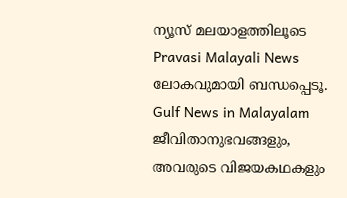ന്യൂസ് മലയാളത്തിലൂടെ Pravasi Malayali News ലോകവുമായി ബന്ധപ്പെടൂ. Gulf News in Malayalam  ജീവിതാനുഭവങ്ങളും, അവരുടെ വിജയകഥകളും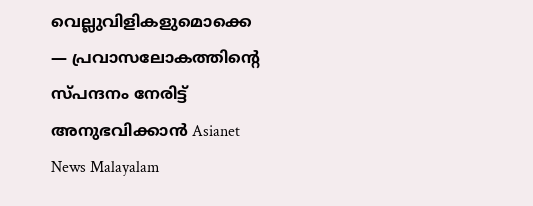വെല്ലുവിളികളുമൊക്കെ — പ്രവാസലോകത്തിന്റെ സ്പന്ദനം നേരിട്ട് അനുഭവിക്കാൻ Asianet News Malayalam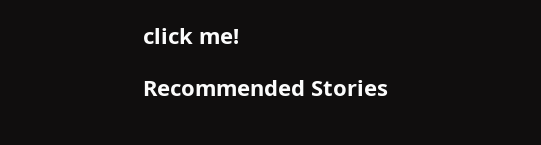click me!

Recommended Stories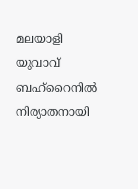മലയാളി യുവാവ് ബഹ്റൈനിൽ നിര്യാതനായി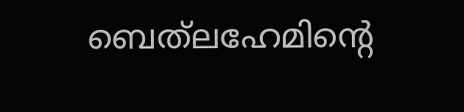ബെത്‍ലഹേമിന്‍റെ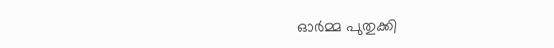ഓർമ്മ പുതുക്കി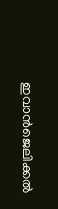ഇവാൻജെലിക്കൽ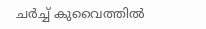ചർച്ച് കുവൈത്തിൽ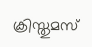ക്രിസ്തുമസ്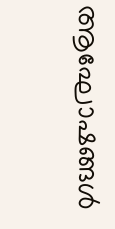ആഘോഷങ്ങൾ